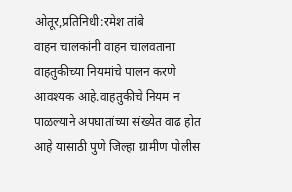ओतूर,प्रतिनिधी:रमेश तांबे
वाहन चालकांनी वाहन चालवताना वाहतुकीच्या नियमांचे पालन करणे आवश्यक आहे.वाहतुकीचे नियम न पाळल्याने अपघातांच्या संख्येत वाढ होत आहे यासाठी पुणे जिल्हा ग्रामीण पोलीस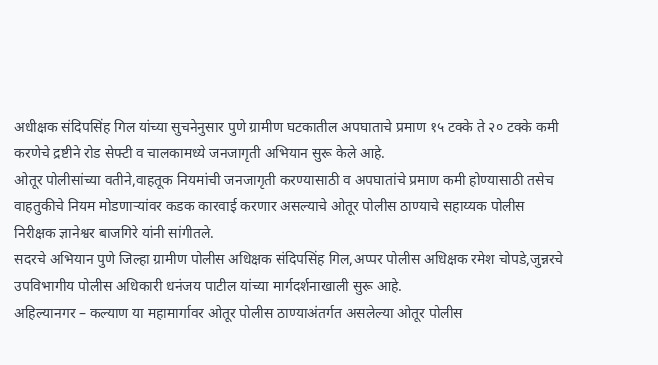अधीक्षक संदिपसिंह गिल यांच्या सुचनेनुसार पुणे ग्रामीण घटकातील अपघाताचे प्रमाण १५ टक्के ते २० टक्के कमी करणेचे द्रष्टीने रोड सेफ्टी व चालकामध्ये जनजागृती अभियान सुरू केले आहे.
ओतूर पोलीसांच्या वतीने,वाहतूक नियमांची जनजागृती करण्यासाठी व अपघातांचे प्रमाण कमी होण्यासाठी तसेच वाहतुकीचे नियम मोडणाऱ्यांवर कडक कारवाई करणार असल्याचे ओतूर पोलीस ठाण्याचे सहाय्यक पोलीस निरीक्षक ज्ञानेश्वर बाजगिरे यांनी सांगीतले.
सदरचे अभियान पुणे जिल्हा ग्रामीण पोलीस अधिक्षक संदिपसिंह गिल,अप्पर पोलीस अधिक्षक रमेश चोपडे,जुन्नरचे उपविभागीय पोलीस अधिकारी धनंजय पाटील यांच्या मार्गदर्शनाखाली सुरू आहे.
अहिल्यानगर – कल्याण या महामार्गावर ओतूर पोलीस ठाण्याअंतर्गत असलेल्या ओतूर पोलीस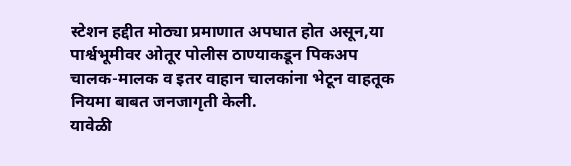स्टेशन हद्दीत मोठ्या प्रमाणात अपघात होत असून,या पार्श्वभूमीवर ओतूर पोलीस ठाण्याकडून पिकअप चालक-मालक व इतर वाहान चालकांना भेटून वाहतूक नियमा बाबत जनजागृती केली.
यावेळी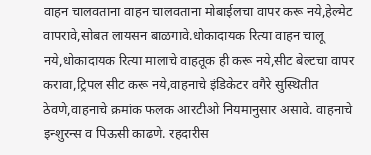वाहन चालवताना वाहन चालवताना मोबाईलचा वापर करू नये,हेल्मेट वापरावे,सोबत लायसन बाळगावे.धोकादायक रित्या वाहन चालू नये,धोकादायक रित्या मालाचे वाहतूक ही करू नये,सीट बेल्टचा वापर करावा,ट्रिपल सीट करू नये,वाहनाचे इंडिकेटर वगैरे सुस्थितीत ठेवणे,वाहनाचे क्रमांक फलक आरटीओ नियमानुसार असावे. वाहनाचे इन्शुरन्स व पिऊसी काढणे. रहदारीस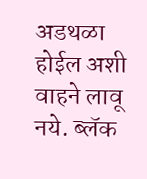अडथळा होईल अशी वाहने लावू नये. ब्लॅक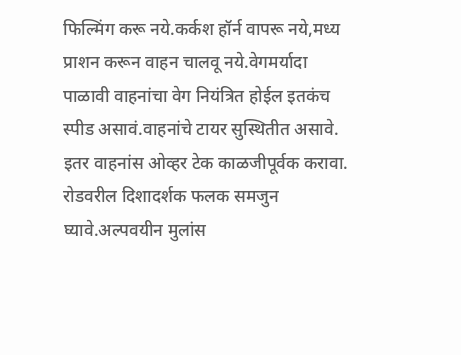फिल्मिंग करू नये.कर्कश हॉर्न वापरू नये,मध्य प्राशन करून वाहन चालवू नये.वेगमर्यादा पाळावी वाहनांचा वेग नियंत्रित होईल इतकंच स्पीड असावं.वाहनांचे टायर सुस्थितीत असावे. इतर वाहनांस ओव्हर टेक काळजीपूर्वक करावा. रोडवरील दिशादर्शक फलक समजुन घ्यावे.अल्पवयीन मुलांस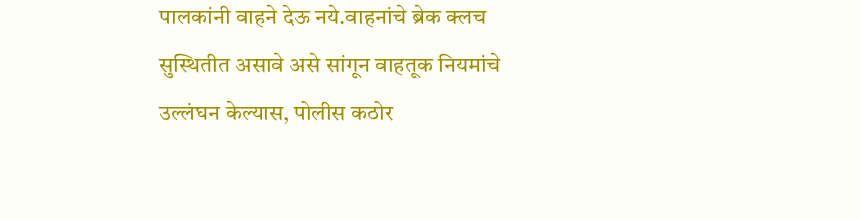पालकांनी वाहने देऊ नये.वाहनांचे ब्रेक क्लच सुस्थितीत असावे असे सांगून वाहतूक नियमांचे उल्लंघन केल्यास, पोलीस कठोर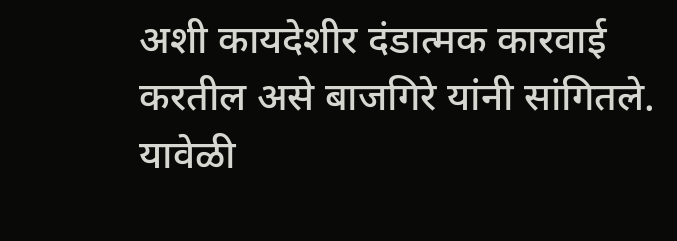अशी कायदेशीर दंडात्मक कारवाई करतील असे बाजगिरे यांनी सांगितले.
यावेळी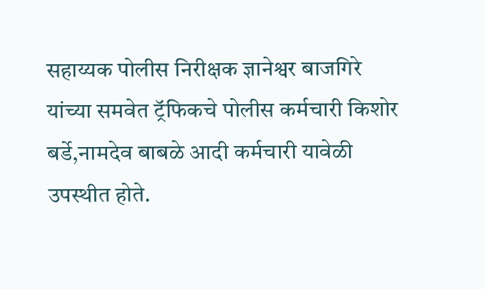सहाय्यक पोलीस निरीक्षक ज्ञानेश्वर बाजगिरे यांच्या समवेत ट्रॅफिकचे पोलीस कर्मचारी किशोर बर्डे,नामदेव बाबळे आदी कर्मचारी यावेळी उपस्थीत होते.